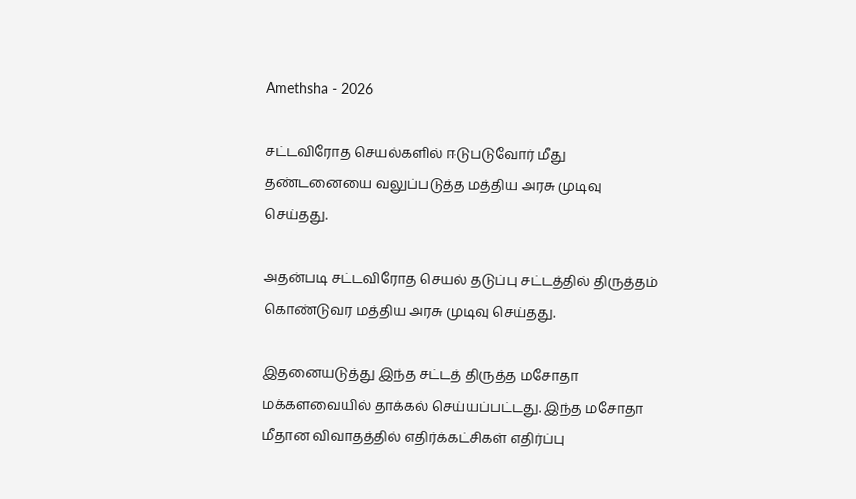Amethsha - 2026

சட்டவிரோத செயல்களில் ஈடுபடுவோர் மீது தண்டனையை வலுப்படுத்த மத்திய அரசு முடிவு செய்தது.

அதன்படி சட்டவிரோத செயல் தடுப்பு சட்டத்தில் திருத்தம் கொண்டுவர மத்திய அரசு முடிவு செய்தது.

இதனையடுத்து இந்த சட்டத் திருத்த மசோதா மக்களவையில் தாக்கல் செய்யப்பட்டது. இந்த மசோதா மீதான விவாதத்தில் எதிர்க்கட்சிகள் எதிர்ப்பு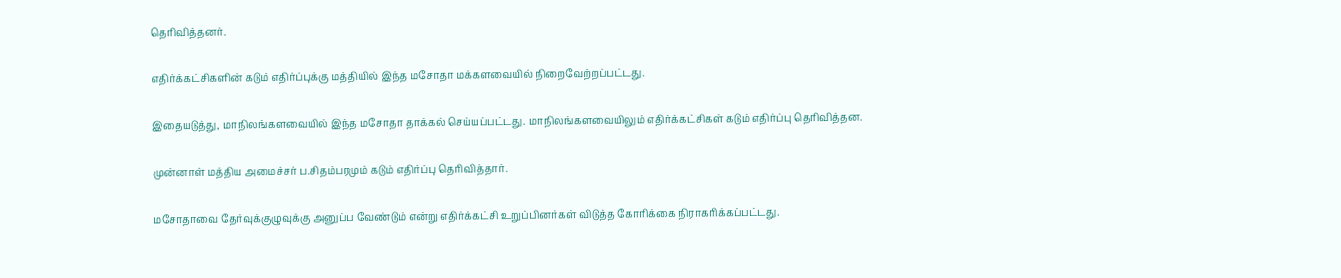தெரிவித்தனர்.

எதிர்க்கட்சிகளின் கடும் எதிர்ப்புக்கு மத்தியில் இந்த மசோதா மக்களவையில் நிறைவேற்றப்பட்டது.

இதையடுத்து, மாநிலங்களவையில் இந்த மசோதா தாக்கல் செய்யப்பட்டது. மாநிலங்களவையிலும் எதிர்க்கட்சிகள் கடும் எதிர்ப்பு தெரிவித்தன.

முன்னாள் மத்திய அமைச்சர் ப.சிதம்பரமும் கடும் எதிர்ப்பு தெரிவித்தார்.

மசோதாவை தேர்வுக்குழுவுக்கு அனுப்ப வேண்டும் என்று எதிர்க்கட்சி உறுப்பினர்கள் விடுத்த கோரிக்கை நிராகரிக்கப்பட்டது.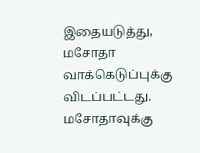இதையடுத்து, மசோதா வாக்கெடுப்புக்கு விடப்பட்டது. மசோதாவுக்கு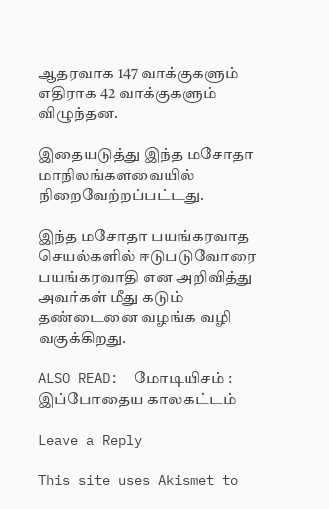ஆதரவாக 147 வாக்குகளும் எதிராக 42 வாக்குகளும் விழுந்தன.

இதையடுத்து இந்த மசோதா மாநிலங்களவையில் நிறைவேற்றப்பட்டது.

இந்த மசோதா பயங்கரவாத செயல்களில் ஈடுபடுவோரை பயங்கரவாதி என அறிவித்து அவர்கள் மீது கடும் தண்டைனை வழங்க வழி வகுக்கிறது.

ALSO READ:  மோடியிசம் : இப்போதைய காலகட்டம்

Leave a Reply

This site uses Akismet to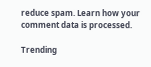reduce spam. Learn how your comment data is processed.

Trending